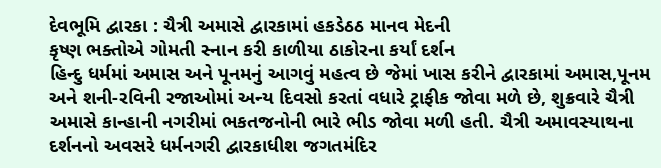દેવભૂમિ દ્વારકા : ચૈત્રી અમાસે દ્વારકામાં હકડેઠઠ માનવ મેદની
કૃષ્ણ ભક્તોએ ગોમતી સ્નાન કરી કાળીયા ઠાકોરના કર્યાં દર્શન
હિન્દુ ધર્મમાં અમાસ અને પૂનમનું આગવું મહત્વ છે જેમાં ખાસ કરીને દ્વારકામાં અમાસ,પૂનમ અને શની-રવિની રજાઓમાં અન્ય દિવસો કરતાં વધારે ટ્રાફીક જોવા મળે છે, શુક્રવારે ચૈત્રી અમાસે કાન્હાની નગરીમાં ભકતજનોની ભારે ભીડ જોવા મળી હતી. ચૈત્રી અમાવસ્યાથના દર્શનનો અવસરે ધર્મનગરી દ્વારકાધીશ જગતમંદિર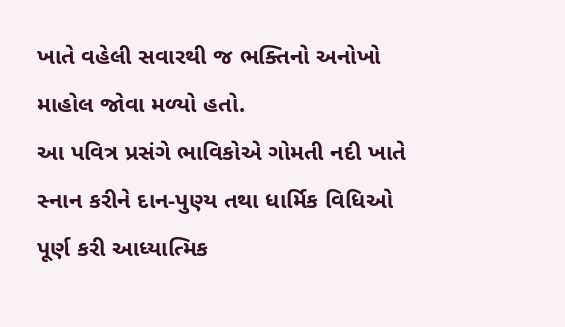ખાતે વહેલી સવારથી જ ભક્તિનો અનોખો માહોલ જોવા મળ્યો હતો.
આ પવિત્ર પ્રસંગે ભાવિકોએ ગોમતી નદી ખાતે સ્નાન કરીને દાન-પુણ્ય તથા ધાર્મિક વિધિઓ પૂર્ણ કરી આધ્યાત્મિક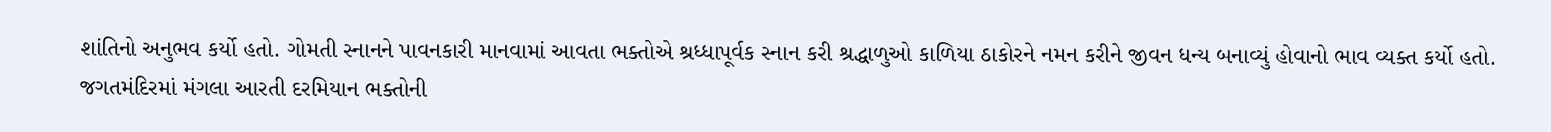શાંતિનો અનુભવ કર્યો હતો. ગોમતી સ્નાનને પાવનકારી માનવામાં આવતા ભક્તોએ શ્રધ્ધાપૂર્વક સ્નાન કરી શ્રદ્ધાળુઓ કાળિયા ઠાકોરને નમન કરીને જીવન ધન્ય બનાવ્યું હોવાનો ભાવ વ્યક્ત કર્યો હતો.
જગતમંદિરમાં મંગલા આરતી દરમિયાન ભક્તોની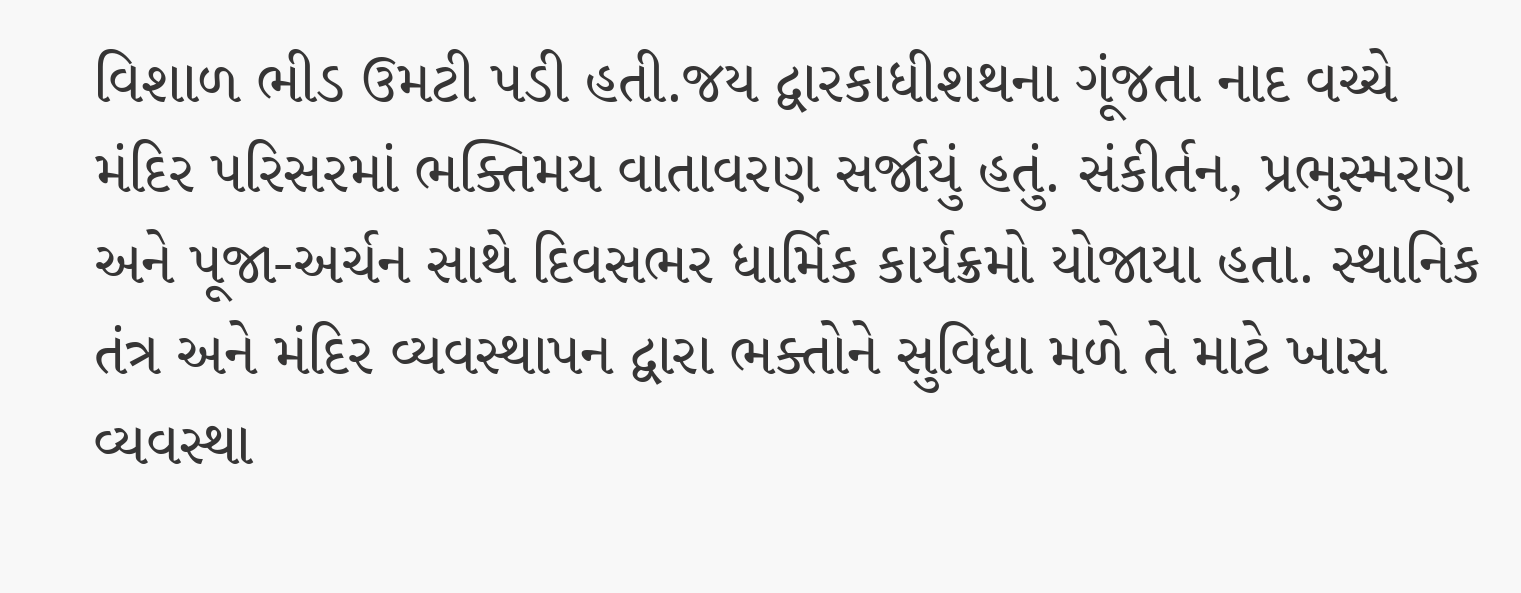વિશાળ ભીડ ઉમટી પડી હતી.જય દ્વારકાધીશથના ગૂંજતા નાદ વચ્ચે મંદિર પરિસરમાં ભક્તિમય વાતાવરણ સર્જાયું હતું. સંકીર્તન, પ્રભુસ્મરણ અને પૂજા-અર્ચન સાથે દિવસભર ધાર્મિક કાર્યક્રમો યોજાયા હતા. સ્થાનિક તંત્ર અને મંદિર વ્યવસ્થાપન દ્વારા ભક્તોને સુવિધા મળે તે માટે ખાસ વ્યવસ્થા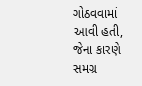ગોઠવવામાં આવી હતી, જેના કારણે સમગ્ર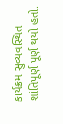કાર્યક્રમ સુવ્યવસ્થિત શાંતિપૂર્ણ પૂર્ણ થયો હતો.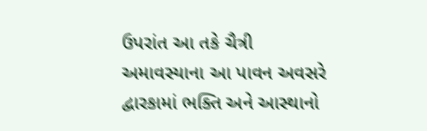ઉપરાંત આ તકે ચૈત્રી અમાવસ્યાના આ પાવન અવસરે દ્વારકામાં ભક્તિ અને આસ્થાનો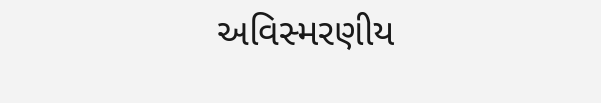અવિસ્મરણીય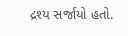દ્રશ્ય સર્જાયો હતો.